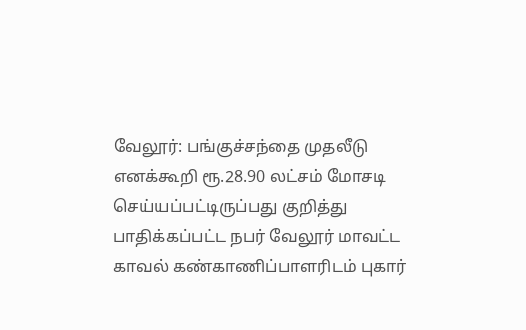வேலூர்: பங்குச்சந்தை முதலீடு எனக்கூறி ரூ.28.90 லட்சம் மோசடி செய்யப்பட்டிருப்பது குறித்து பாதிக்கப்பட்ட நபர் வேலூர் மாவட்ட காவல் கண்காணிப்பாளரிடம் புகார்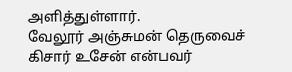அளித்துள்ளார்.
வேலூர் அஞ்சுமன் தெருவைச் கிசார் உசேன் என்பவர்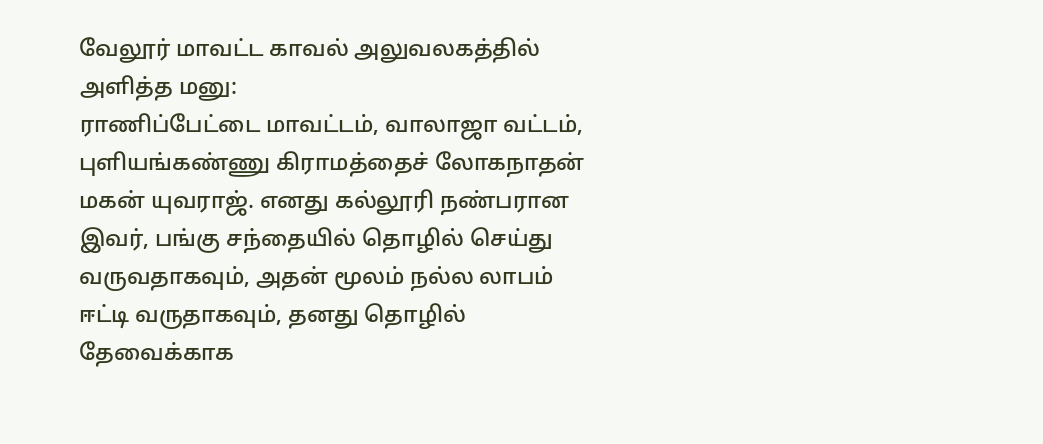வேலூர் மாவட்ட காவல் அலுவலகத்தில் அளித்த மனு:
ராணிப்பேட்டை மாவட்டம், வாலாஜா வட்டம், புளியங்கண்ணு கிராமத்தைச் லோகநாதன் மகன் யுவராஜ். எனது கல்லூரி நண்பரான இவர், பங்கு சந்தையில் தொழில் செய்து வருவதாகவும், அதன் மூலம் நல்ல லாபம் ஈட்டி வருதாகவும், தனது தொழில் தேவைக்காக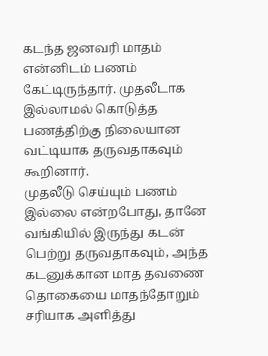கடந்த ஜனவரி மாதம் என்னிடம் பணம் கேட்டிருந்தார். முதலீடாக இல்லாமல் கொடுத்த பணத்திற்கு நிலையான வட்டியாக தருவதாகவும் கூறினார்.
முதலீடு செய்யும் பணம் இல்லை என்றபோது, தானே வங்கியில் இருந்து கடன் பெற்று தருவதாகவும், அந்த கடனுக்கான மாத தவணை தொகையை மாதந்தோறும் சரியாக அளித்து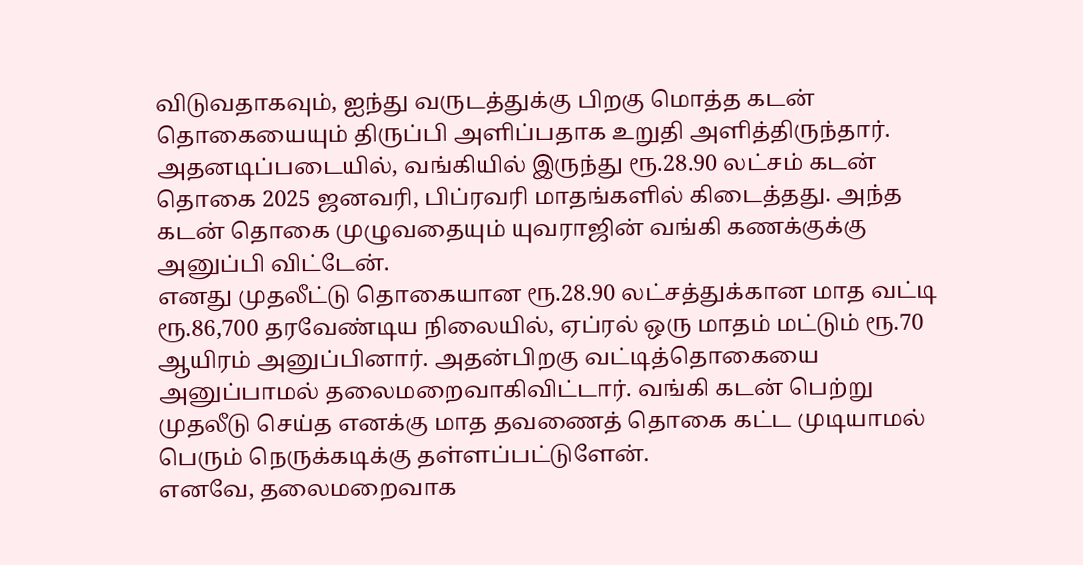விடுவதாகவும், ஐந்து வருடத்துக்கு பிறகு மொத்த கடன் தொகையையும் திருப்பி அளிப்பதாக உறுதி அளித்திருந்தார். அதனடிப்படையில், வங்கியில் இருந்து ரூ.28.90 லட்சம் கடன் தொகை 2025 ஜனவரி, பிப்ரவரி மாதங்களில் கிடைத்தது. அந்த கடன் தொகை முழுவதையும் யுவராஜின் வங்கி கணக்குக்கு அனுப்பி விட்டேன்.
எனது முதலீட்டு தொகையான ரூ.28.90 லட்சத்துக்கான மாத வட்டி ரூ.86,700 தரவேண்டிய நிலையில், ஏப்ரல் ஒரு மாதம் மட்டும் ரூ.70 ஆயிரம் அனுப்பினார். அதன்பிறகு வட்டித்தொகையை அனுப்பாமல் தலைமறைவாகிவிட்டார். வங்கி கடன் பெற்று முதலீடு செய்த எனக்கு மாத தவணைத் தொகை கட்ட முடியாமல் பெரும் நெருக்கடிக்கு தள்ளப்பட்டுளேன்.
எனவே, தலைமறைவாக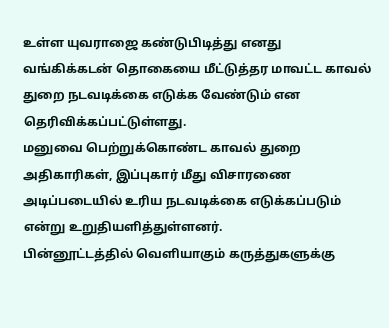உள்ள யுவராஜை கண்டுபிடித்து எனது வங்கிக்கடன் தொகையை மீட்டுத்தர மாவட்ட காவல் துறை நடவடிக்கை எடுக்க வேண்டும் என தெரிவிக்கப்பட்டுள்ளது.
மனுவை பெற்றுக்கொண்ட காவல் துறை அதிகாரிகள், இப்புகார் மீது விசாரணை அடிப்படையில் உரிய நடவடிக்கை எடுக்கப்படும் என்று உறுதியளித்துள்ளனர்.
பின்னூட்டத்தில் வெளியாகும் கருத்துகளுக்கு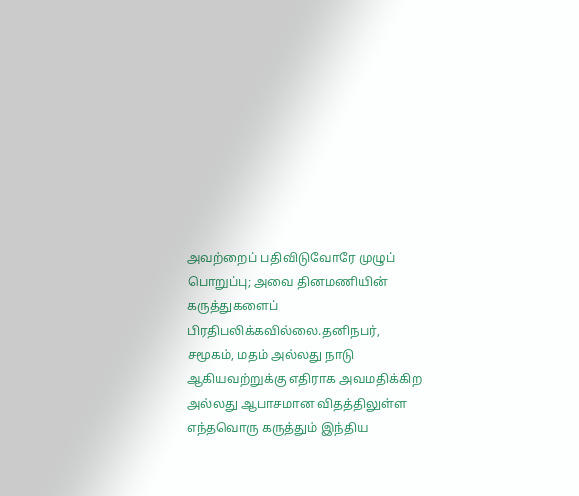அவற்றைப் பதிவிடுவோரே முழுப் பொறுப்பு; அவை தினமணியின் கருத்துகளைப் பிரதிபலிக்கவில்லை.தனிநபர், சமூகம், மதம் அல்லது நாடு ஆகியவற்றுக்கு எதிராக அவமதிக்கிற அல்லது ஆபாசமான விதத்திலுள்ள எந்தவொரு கருத்தும் இந்திய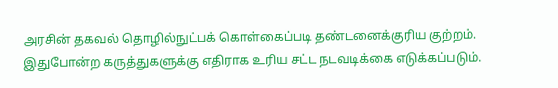அரசின் தகவல் தொழில்நுட்பக் கொள்கைப்படி தண்டனைக்குரிய குற்றம். இதுபோன்ற கருத்துகளுக்கு எதிராக உரிய சட்ட நடவடிக்கை எடுக்கப்படும்.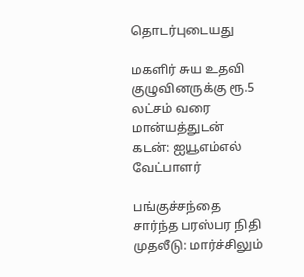தொடர்புடையது

மகளிர் சுய உதவி குழுவினருக்கு ரூ.5 லட்சம் வரை மான்யத்துடன் கடன்: ஐயூஎம்எல் வேட்பாளர்

பங்குச்சந்தை சார்ந்த பரஸ்பர நிதி முதலீடு: மார்ச்சிலும்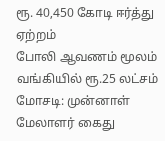ரூ. 40,450 கோடி ஈர்த்து ஏற்றம்
போலி ஆவணம் மூலம் வங்கியில் ரூ.25 லட்சம் மோசடி: முன்னாள் மேலாளர் கைது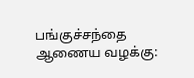பங்குச்சந்தை ஆணைய வழக்கு: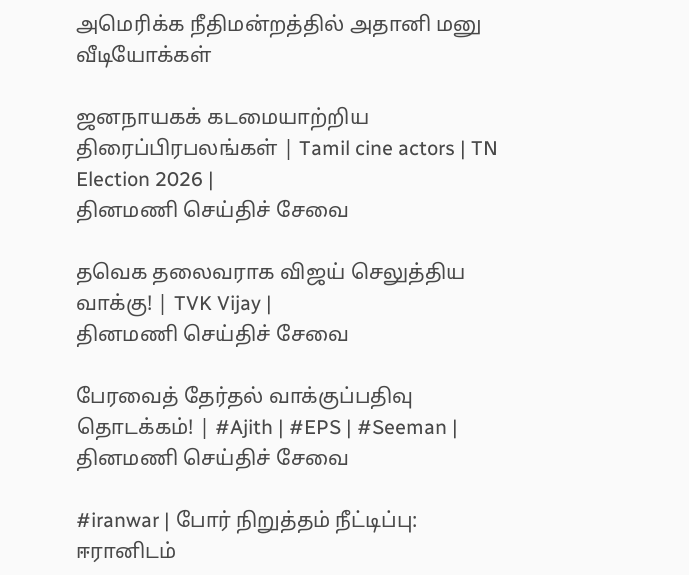அமெரிக்க நீதிமன்றத்தில் அதானி மனு
வீடியோக்கள்

ஜனநாயகக் கடமையாற்றிய திரைப்பிரபலங்கள் | Tamil cine actors | TN Election 2026 |
தினமணி செய்திச் சேவை

தவெக தலைவராக விஜய் செலுத்திய வாக்கு! | TVK Vijay |
தினமணி செய்திச் சேவை

பேரவைத் தேர்தல் வாக்குப்பதிவு தொடக்கம்! | #Ajith | #EPS | #Seeman |
தினமணி செய்திச் சேவை

#iranwar | போர் நிறுத்தம் நீட்டிப்பு: ஈரானிடம்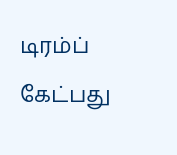டிரம்ப் கேட்பது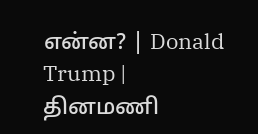என்ன? | Donald Trump |
தினமணி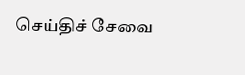செய்திச் சேவை